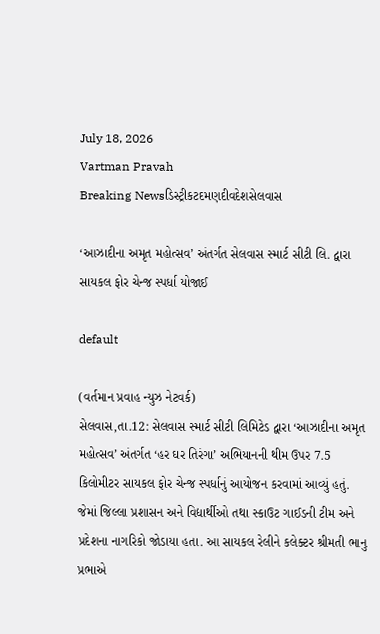July 18, 2026
Vartman Pravah
Breaking Newsડિસ્ટ્રીકટદમણદીવદેશસેલવાસ

‘આઝાદીના અમૃત મહોત્‍સવ’ અંતર્ગત સેલવાસ સ્‍માર્ટ સીટી લિ. દ્વારા સાયકલ ફોર ચેન્‍જ સ્‍પર્ધા યોજાઈ

default

(વર્તમાન પ્રવાહ ન્‍યુઝ નેટવર્ક)
સેલવાસ,તા.12: સેલવાસ સ્‍માર્ટ સીટી લિમિટેડ દ્વારા ‘આઝાદીના અમૃત મહોત્‍સવ’ અંતર્ગત ‘હર ઘર તિરંગા’ અભિયાનની થીમ ઉપર 7.5 કિલોમીટર સાયકલ ફોર ચેન્‍જ સ્‍પર્ધાનું આયોજન કરવામાં આવ્‍યું હતું. જેમાં જિલ્લા પ્રશાસન અને વિદ્યાર્થીઓ તથા સ્‍કાઉટ ગાઈડની ટીમ અને પ્રદેશના નાગરિકો જોડાયા હતા. આ સાયકલ રેલીને કલેક્‍ટર શ્રીમતી ભાનુ પ્રભાએ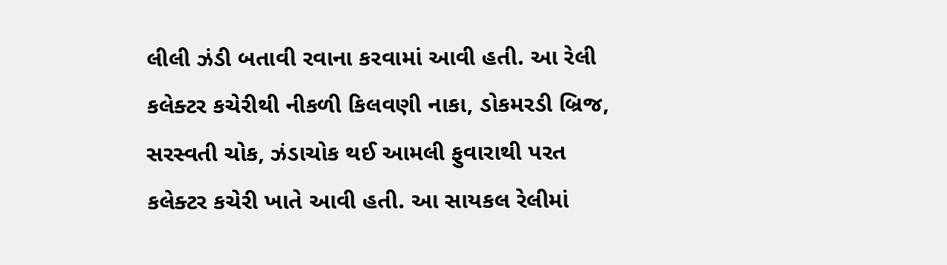લીલી ઝંડી બતાવી રવાના કરવામાં આવી હતી. આ રેલી કલેક્‍ટર કચેરીથી નીકળી કિલવણી નાકા, ડોકમરડી બ્રિજ, સરસ્‍વતી ચોક, ઝંડાચોક થઈ આમલી ફુવારાથી પરત કલેક્‍ટર કચેરી ખાતે આવી હતી. આ સાયકલ રેલીમાં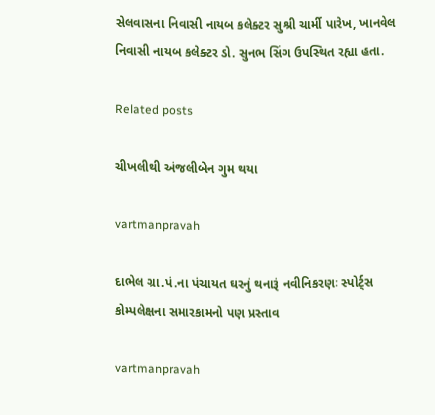સેલવાસના નિવાસી નાયબ કલેક્‍ટર સુશ્રી ચાર્મી પારેખ, ખાનવેલ નિવાસી નાયબ કલેક્‍ટર ડો. સુનભ સિંગ ઉપસ્‍થિત રહ્યા હતા.

Related posts

ચીખલીથી અંજલીબેન ગુમ થયા

vartmanpravah

દાભેલ ગ્રા.પં.ના પંચાયત ઘરનું થનારૂં નવીનિકરણઃ સ્‍પોર્ટ્‍સ કોમ્‍પલેક્ષના સમારકામનો પણ પ્રસ્‍તાવ

vartmanpravah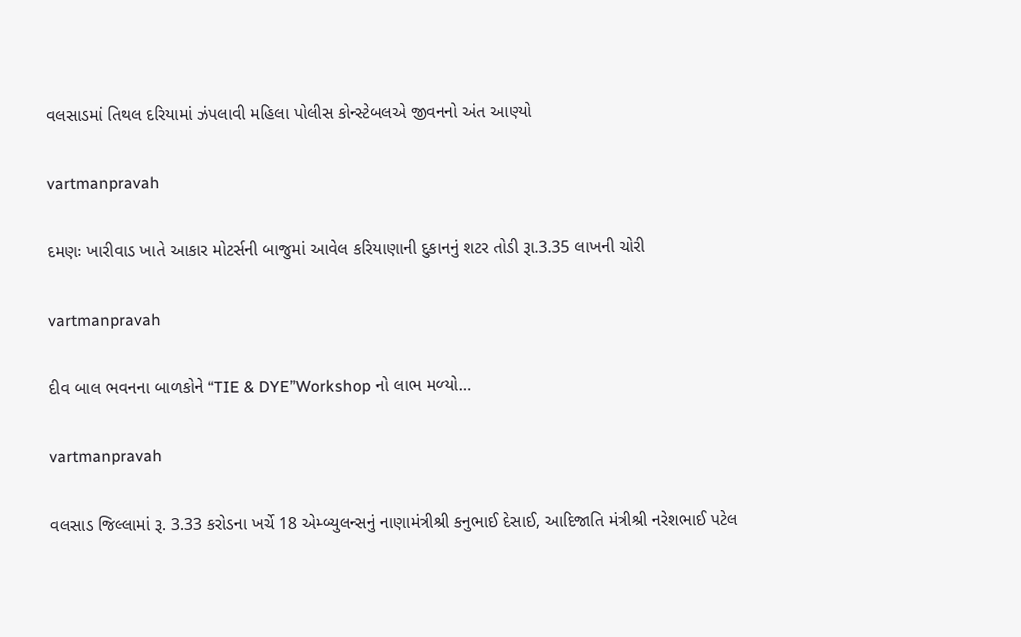વલસાડમાં તિથલ દરિયામાં ઝંપલાવી મહિલા પોલીસ કોન્‍સ્‍ટેબલએ જીવનનો અંત આણ્‍યો

vartmanpravah

દમણઃ ખારીવાડ ખાતે આકાર મોટર્સની બાજુમાં આવેલ કરિયાણાની દુકાનનું શટર તોડી રૂા.3.35 લાખની ચોરી

vartmanpravah

દીવ બાલ ભવનના બાળકોને “TIE & DYE”Workshop નો લાભ મળ્‍યો…

vartmanpravah

વલસાડ જિલ્લામાં રૂ. 3.33 કરોડના ખર્ચે 18 એમ્બ્યુલન્સનું નાણામંત્રીશ્રી કનુભાઈ દેસાઈ, આદિજાતિ મંત્રીશ્રી નરેશભાઈ પટેલ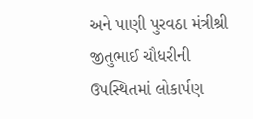અને પાણી પુરવઠા મંત્રીશ્રી જીતુભાઈ ચૌધરીની ઉપસ્થિતમાં લોકાર્પણ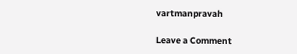vartmanpravah

Leave a Comment